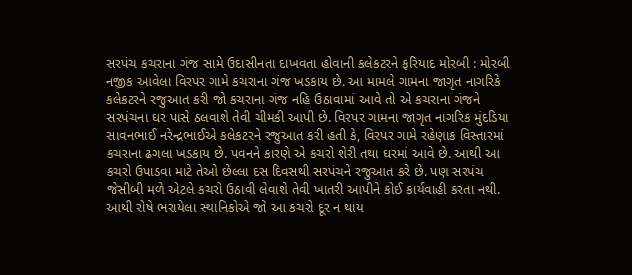સરપંચ કચરાના ગંજ સામે ઉદાસીનતા દાખવતા હોવાની કલેકટરને ફરિયાદ મોરબી : મોરબી નજીક આવેલા વિરપર ગામે કચરાના ગંજ ખડકાય છે. આ મામલે ગામના જાગૃત નાગરિકે કલેકટરને રજુઆત કરી જો કચરાના ગંજ નહિ ઉઠાવામાં આવે તો એ કચરાના ગંજને સરપંચના ઘર પાસે ઠલવાશે તેવી ચીમકી આપી છે. વિરપર ગામના જાગૃત નાગરિક મુંદડિયા સાવનભાઈ નરેન્દ્રભાઈએ કલેકટરને રજુઆત કરી હતી કે, વિરપર ગામે રહેણાક વિસ્તારમાં કચરાના ઢગલા ખડકાય છે. પવનને કારણે એ કચરો શેરી તથા ઘરમાં આવે છે. આથી આ કચરો ઉપાડવા માટે તેઓ છેલ્લા દસ દિવસથી સરપંચને રજુઆત કરે છે. પણ સરપંચ જેસીબી મળે એટલે કચરો ઉઠાવી લેવાશે તેવી ખાતરી આપીને કોઈ કાર્યવાહી કરતા નથી. આથી રોષે ભરાયેલા સ્થાનિકોએ જો આ કચરો દૂર ન થાય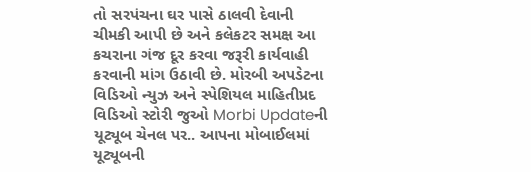તો સરપંચના ઘર પાસે ઠાલવી દેવાની ચીમકી આપી છે અને કલેકટર સમક્ષ આ કચરાના ગંજ દૂર કરવા જરૂરી કાર્યવાહી કરવાની માંગ ઉઠાવી છે. મોરબી અપડેટના વિડિઓ ન્યુઝ અને સ્પેશિયલ માહિતીપ્રદ વિડિઓ સ્ટોરી જુઓ Morbi Updateની યૂટ્યૂબ ચેનલ પર.. આપના મોબાઈલમાં યૂટ્યૂબની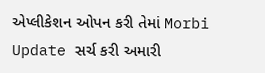એપ્લીકેશન ઓપન કરી તેમાં Morbi Update સર્ચ કરી અમારી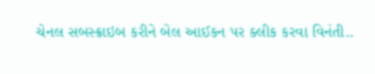ચેનલ સબસ્ક્રાઇબ કરીને બેલ આઈકન પર ક્લીક કરવા વિનંતી..